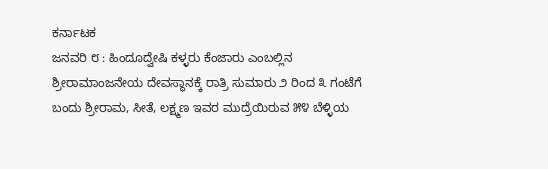ಕರ್ನಾಟಕ
ಜನವರಿ ೮ : ಹಿಂದೂದ್ವೇಷಿ ಕಳ್ಳರು ಕೆಂಜಾರು ಎಂಬಲ್ಲಿನ ಶ್ರೀರಾಮಾಂಜನೇಯ ದೇವಸ್ಥಾನಕ್ಕೆ ರಾತ್ರಿ ಸುಮಾರು ೨ ರಿಂದ ೩ ಗಂಟೆಗೆ ಬಂದು ಶ್ರೀರಾಮ, ಸೀತೆ, ಲಕ್ಷ್ಮಣ ಇವರ ಮುದ್ರೆಯಿರುವ ೫೪ ಬೆಳ್ಳಿಯ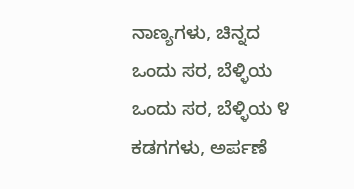ನಾಣ್ಯಗಳು, ಚಿನ್ನದ ಒಂದು ಸರ, ಬೆಳ್ಳಿಯ ಒಂದು ಸರ, ಬೆಳ್ಳಿಯ ೪ ಕಡಗಗಳು, ಅರ್ಪಣೆ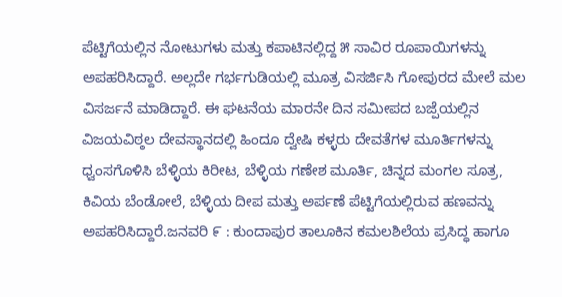ಪೆಟ್ಟಿಗೆಯಲ್ಲಿನ ನೋಟುಗಳು ಮತ್ತು ಕಪಾಟಿನಲ್ಲಿದ್ದ ೫ ಸಾವಿರ ರೂಪಾಯಿಗಳನ್ನು ಅಪಹರಿಸಿದ್ದಾರೆ. ಅಲ್ಲದೇ ಗರ್ಭಗುಡಿಯಲ್ಲಿ ಮೂತ್ರ ವಿಸರ್ಜಿಸಿ ಗೋಪುರದ ಮೇಲೆ ಮಲ ವಿಸರ್ಜನೆ ಮಾಡಿದ್ದಾರೆ. ಈ ಘಟನೆಯ ಮಾರನೇ ದಿನ ಸಮೀಪದ ಬಜ್ಪೆಯಲ್ಲಿನ ವಿಜಯವಿಠ್ಠಲ ದೇವಸ್ಥಾನದಲ್ಲಿ ಹಿಂದೂ ದ್ವೇಷಿ ಕಳ್ಳರು ದೇವತೆಗಳ ಮೂರ್ತಿಗಳನ್ನು ಧ್ವಂಸಗೊಳಿಸಿ ಬೆಳ್ಳಿಯ ಕಿರೀಟ, ಬೆಳ್ಳಿಯ ಗಣೇಶ ಮೂರ್ತಿ, ಚಿನ್ನದ ಮಂಗಲ ಸೂತ್ರ, ಕಿವಿಯ ಬೆಂಡೋಲೆ, ಬೆಳ್ಳಿಯ ದೀಪ ಮತ್ತು ಅರ್ಪಣೆ ಪೆಟ್ಟಿಗೆಯಲ್ಲಿರುವ ಹಣವನ್ನು ಅಪಹರಿಸಿದ್ದಾರೆ.ಜನವರಿ ೯ : ಕುಂದಾಪುರ ತಾಲೂಕಿನ ಕಮಲಶಿಲೆಯ ಪ್ರಸಿದ್ಧ ಹಾಗೂ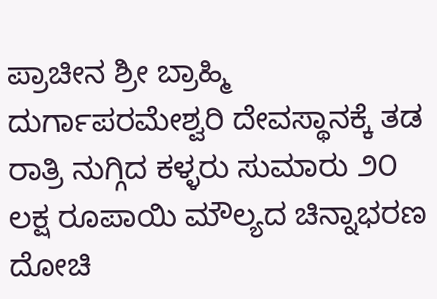ಪ್ರಾಚೀನ ಶ್ರೀ ಬ್ರಾಹ್ಮಿ ದುರ್ಗಾಪರಮೇಶ್ವರಿ ದೇವಸ್ಥಾನಕ್ಕೆ ತಡ ರಾತ್ರಿ ನುಗ್ಗಿದ ಕಳ್ಳರು ಸುಮಾರು ೨೦ ಲಕ್ಷ ರೂಪಾಯಿ ಮೌಲ್ಯದ ಚಿನ್ನಾಭರಣ ದೋಚಿ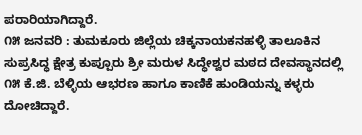ಪರಾರಿಯಾಗಿದ್ದಾರೆ.
೧೫ ಜನವರಿ : ತುಮಕೂರು ಜಿಲ್ಲೆಯ ಚಿಕ್ಕನಾಯಕನಹಳ್ಳಿ ತಾಲೂಕಿನ ಸುಪ್ರಸಿದ್ಧ ಕ್ಷೇತ್ರ ಕುಪ್ಪೂರು ಶ್ರೀ ಮರುಳ ಸಿದ್ಧೇಶ್ವರ ಮಠದ ದೇವಸ್ಥಾನದಲ್ಲಿ ೧೫ ಕೆ.ಜಿ. ಬೆಳ್ಳಿಯ ಆಭರಣ ಹಾಗೂ ಕಾಣಿಕೆ ಹುಂಡಿಯನ್ನು ಕಳ್ಳರು ದೋಚಿದ್ದಾರೆ.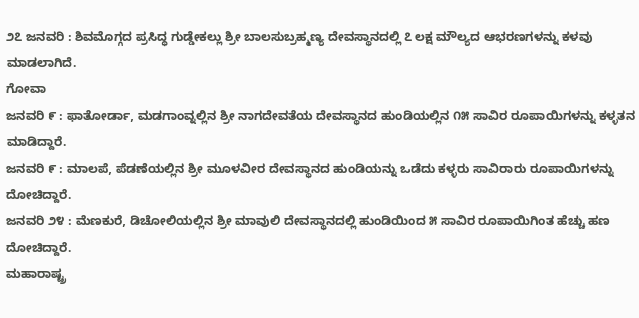೨೭ ಜನವರಿ : ಶಿವಮೊಗ್ಗದ ಪ್ರಸಿದ್ಧ ಗುಡ್ಡೇಕಲ್ಲು ಶ್ರೀ ಬಾಲಸುಬ್ರಹ್ಮಣ್ಯ ದೇವಸ್ಥಾನದಲ್ಲಿ ೭ ಲಕ್ಷ ಮೌಲ್ಯದ ಆಭರಣಗಳನ್ನು ಕಳವು ಮಾಡಲಾಗಿದೆ.
ಗೋವಾ
ಜನವರಿ ೯ : ಫಾತೋರ್ಡಾ, ಮಡಗಾಂವ್ನಲ್ಲಿನ ಶ್ರೀ ನಾಗದೇವತೆಯ ದೇವಸ್ಥಾನದ ಹುಂಡಿಯಲ್ಲಿನ ೧೫ ಸಾವಿರ ರೂಪಾಯಿಗಳನ್ನು ಕಳ್ಳತನ ಮಾಡಿದ್ದಾರೆ.
ಜನವರಿ ೯ : ಮಾಲಪೆ, ಪೆಡಣೆಯಲ್ಲಿನ ಶ್ರೀ ಮೂಳವೀರ ದೇವಸ್ಥಾನದ ಹುಂಡಿಯನ್ನು ಒಡೆದು ಕಳ್ಳರು ಸಾವಿರಾರು ರೂಪಾಯಿಗಳನ್ನು ದೋಚಿದ್ದಾರೆ.
ಜನವರಿ ೨೪ : ಮೆಣಕುರೆ, ಡಿಚೋಲಿಯಲ್ಲಿನ ಶ್ರೀ ಮಾವುಲಿ ದೇವಸ್ಥಾನದಲ್ಲಿ ಹುಂಡಿಯಿಂದ ೫ ಸಾವಿರ ರೂಪಾಯಿಗಿಂತ ಹೆಚ್ಚು ಹಣ ದೋಚಿದ್ದಾರೆ.
ಮಹಾರಾಷ್ಟ್ರ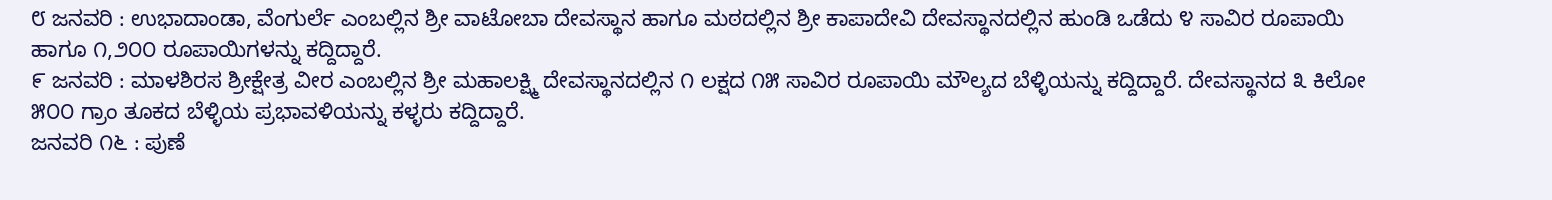೮ ಜನವರಿ : ಉಭಾದಾಂಡಾ, ವೆಂಗುರ್ಲೆ ಎಂಬಲ್ಲಿನ ಶ್ರೀ ವಾಟೋಬಾ ದೇವಸ್ಥಾನ ಹಾಗೂ ಮಠದಲ್ಲಿನ ಶ್ರೀ ಕಾಪಾದೇವಿ ದೇವಸ್ಥಾನದಲ್ಲಿನ ಹುಂಡಿ ಒಡೆದು ೪ ಸಾವಿರ ರೂಪಾಯಿ ಹಾಗೂ ೧,೨೦೦ ರೂಪಾಯಿಗಳನ್ನು ಕದ್ದಿದ್ದಾರೆ.
೯ ಜನವರಿ : ಮಾಳಶಿರಸ ಶ್ರೀಕ್ಷೇತ್ರ ವೀರ ಎಂಬಲ್ಲಿನ ಶ್ರೀ ಮಹಾಲಕ್ಷ್ಮಿ ದೇವಸ್ಥಾನದಲ್ಲಿನ ೧ ಲಕ್ಷದ ೧೫ ಸಾವಿರ ರೂಪಾಯಿ ಮೌಲ್ಯದ ಬೆಳ್ಳಿಯನ್ನು ಕದ್ದಿದ್ದಾರೆ. ದೇವಸ್ಥಾನದ ೩ ಕಿಲೋ ೫೦೦ ಗ್ರಾಂ ತೂಕದ ಬೆಳ್ಳಿಯ ಪ್ರಭಾವಳಿಯನ್ನು ಕಳ್ಳರು ಕದ್ದಿದ್ದಾರೆ.
ಜನವರಿ ೧೬ : ಪುಣೆ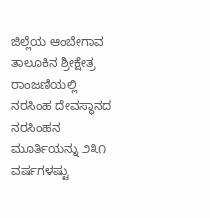ಜಿಲ್ಲೆಯ ಆಂಬೇಗಾವ ತಾಲೂಕಿನ ಶ್ರೀಕ್ಷೇತ್ರ ರಾಂಜಣಿಯಲ್ಲಿ ನರಸಿಂಹ ದೇವಸ್ಥಾನದ ನರಸಿಂಹನ ಮೂರ್ತಿಯನ್ನು ೨೩೧ ವರ್ಷಗಳಷ್ಟು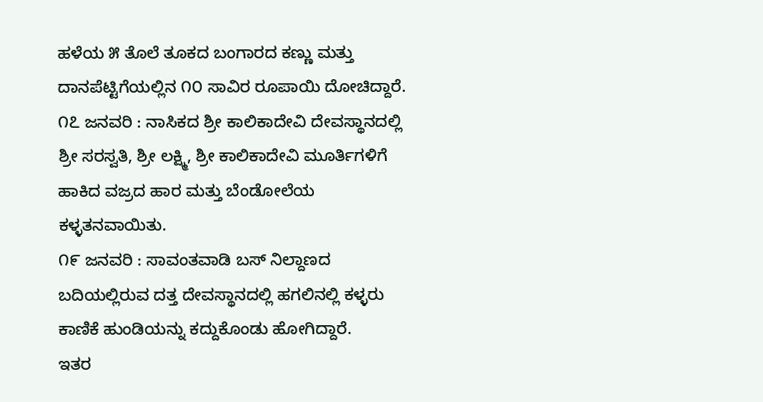ಹಳೆಯ ೫ ತೊಲೆ ತೂಕದ ಬಂಗಾರದ ಕಣ್ಣು ಮತ್ತು ದಾನಪೆಟ್ಟಿಗೆಯಲ್ಲಿನ ೧೦ ಸಾವಿರ ರೂಪಾಯಿ ದೋಚಿದ್ದಾರೆ.
೧೭ ಜನವರಿ : ನಾಸಿಕದ ಶ್ರೀ ಕಾಲಿಕಾದೇವಿ ದೇವಸ್ಥಾನದಲ್ಲಿ ಶ್ರೀ ಸರಸ್ವತಿ, ಶ್ರೀ ಲಕ್ಷ್ಮಿ, ಶ್ರೀ ಕಾಲಿಕಾದೇವಿ ಮೂರ್ತಿಗಳಿಗೆ ಹಾಕಿದ ವಜ್ರದ ಹಾರ ಮತ್ತು ಬೆಂಡೋಲೆಯ ಕಳ್ಳತನವಾಯಿತು.
೧೯ ಜನವರಿ : ಸಾವಂತವಾಡಿ ಬಸ್ ನಿಲ್ದಾಣದ ಬದಿಯಲ್ಲಿರುವ ದತ್ತ ದೇವಸ್ಥಾನದಲ್ಲಿ ಹಗಲಿನಲ್ಲಿ ಕಳ್ಳರು ಕಾಣಿಕೆ ಹುಂಡಿಯನ್ನು ಕದ್ದುಕೊಂಡು ಹೋಗಿದ್ದಾರೆ.
ಇತರ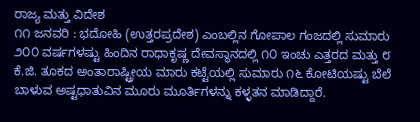ರಾಜ್ಯ ಮತ್ತು ವಿದೇಶ
೧೧ ಜನವರಿ : ಭದೋಹಿ (ಉತ್ತರಪ್ರದೇಶ) ಎಂಬಲ್ಲಿನ ಗೋಪಾಲ ಗಂಜದಲ್ಲಿ ಸುಮಾರು ೨೦೦ ವರ್ಷಗಳಷ್ಟು ಹಿಂದಿನ ರಾಧಾಕೃಷ್ಣ ದೇವಸ್ಥಾನದಲ್ಲಿ ೧೦ ಇಂಚು ಎತ್ತರದ ಮತ್ತು ೮ ಕೆ.ಜಿ. ತೂಕದ ಅಂತಾರಾಷ್ಟ್ರೀಯ ಮಾರು ಕಟ್ಟೆಯಲ್ಲಿ ಸುಮಾರು ೧೬ ಕೋಟಿಯಷ್ಟು ಬೆಲೆ ಬಾಳುವ ಅಷ್ಟಧಾತುವಿನ ಮೂರು ಮೂರ್ತಿಗಳನ್ನು ಕಳ್ಳತನ ಮಾಡಿದ್ದಾರೆ.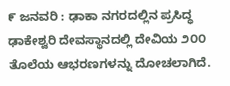೯ ಜನವರಿ : ಢಾಕಾ ನಗರದಲ್ಲಿನ ಪ್ರಸಿದ್ಧ ಢಾಕೇಶ್ವರಿ ದೇವಸ್ಥಾನದಲ್ಲಿ ದೇವಿಯ ೨೦೦ ತೊಲೆಯ ಆಭರಣಗಳನ್ನು ದೋಚಲಾಗಿದೆ.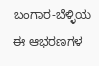ಬಂಗಾರ-ಬೆಳ್ಳಿಯ ಈ ಆಭರಣಗಳ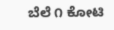ಬೆಲೆ ೧ ಕೋಟಿ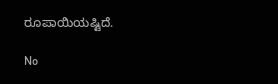ರೂಪಾಯಿಯಷ್ಟಿದೆ.

No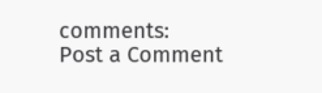comments:
Post a Comment